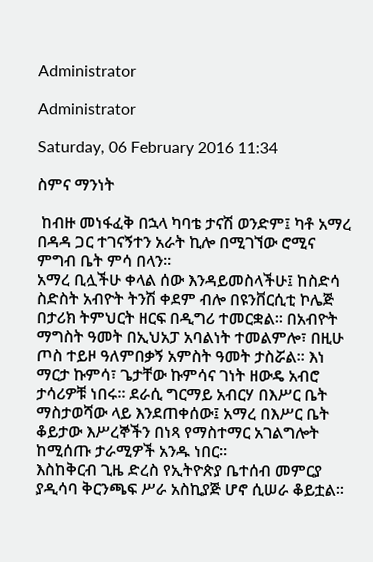Administrator

Administrator

Saturday, 06 February 2016 11:34

ስምና ማንነት

 ከብዙ መነፋፈቅ በኋላ ካባቴ ታናሽ ወንድም፤ ካቶ አማረ በዳዳ ጋር ተገናኝተን አራት ኪሎ በሚገኘው ሮሚና ምግብ ቤት ምሳ በላን፡፡
አማረ ቢሏችሁ ቀላል ሰው እንዳይመስላችሁ፤ ከስድሳ ስድስት አብዮት ትንሽ ቀደም ብሎ በዩንቨርሲቲ ኮሌጅ በታሪክ ትምህርት ዘርፍ በዲግሪ ተመርቋል፡፡ በአብዮት ማግስት ዓመት በኢህአፓ አባልነት ተመልምሎ፣ በዚሁ ጦስ ተይዞ ዓለምበቃኝ አምስት ዓመት ታስሯል፡፡ እነ ማርታ ኩምሳ፣ ጌታቸው ኩምሳና ገነት ዘውዴ አብሮ ታሳሪዎቹ ነበሩ። ደራሲ ግርማይ አብርሃ በእሥር ቤት ማስታወሻው ላይ እንደጠቀሰው፤ አማረ በእሥር ቤት ቆይታው እሥረኞችን በነጻ የማስተማር አገልግሎት ከሚሰጡ ታራሚዎች አንዱ ነበር፡፡
እስከቅርብ ጊዜ ድረስ የኢትዮጵያ ቤተሰብ መምርያ ያዲሳባ ቅርንጫፍ ሥራ አስኪያጅ ሆኖ ሲሠራ ቆይቷል፡፡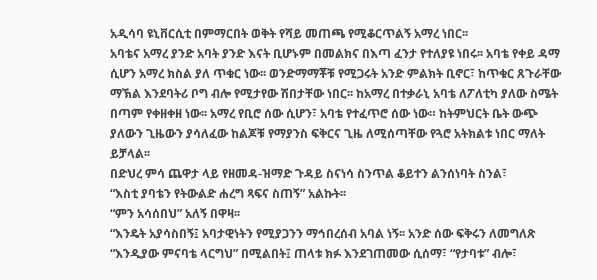አዲሳባ ዩኒቨርሲቲ በምማርበት ወቅት የሻይ መጠጫ የሚቆርጥልኝ አማረ ነበር፡፡
አባቴና አማረ ያንድ አባት ያንድ እናት ቢሆኑም በመልክና በእጣ ፈንታ የተለያዩ ነበሩ፡፡ አባቴ የቀይ ዳማ ሲሆን አማረ ክስል ያለ ጥቁር ነው፡፡ ወንድማማቾቹ የሚጋሩት አንድ ምልክት ቢኖር፣ ከጥቁር ጸጉራቸው ማኽል እንደባትሪ ቦግ ብሎ የሚታየው ሽበታቸው ነበር፡፡ ከአማረ በተቃራኒ አባቴ ለፖለቲካ ያለው ስሜት በጣም የቀዘቀዘ ነው፡፡ አማረ የቢሮ ሰው ሲሆን፣ አባቴ የተፈጥሮ ሰው ነው። ከትምህርት ቤት ውጭ ያለውን ጊዜውን ያሳለፈው ከልጆቹ የማያንስ ፍቅርና ጊዜ ለሚሰጣቸው የጓሮ አትክልቱ ነበር ማለት ይቻላል፡፡
በድህረ ምሳ ጨዋታ ላይ የዘመዳ-ዝማድ ጉዳይ ስናነሳ ስንጥል ቆይተን ልንሰነባት ስንል፣
“እስቲ ያባቴን የትውልድ ሐረግ ጻፍና ስጠኝ” አልኩት፡፡
“ምን አሳሰበህ” አለኝ በዋዛ፡፡
“እንዴት አያሳስበኝ፤ አባታዊነትን የሚያጋንን ማኅበረሰብ አባል ነኝ፡፡ አንድ ሰው ፍቅሩን ለመግለጽ “እንዲያው ምናባቴ ላርግህ” በሚልበት፤ ጠላቱ ክፉ እንደገጠመው ሲሰማ፣ “የታባቱ” ብሎ፣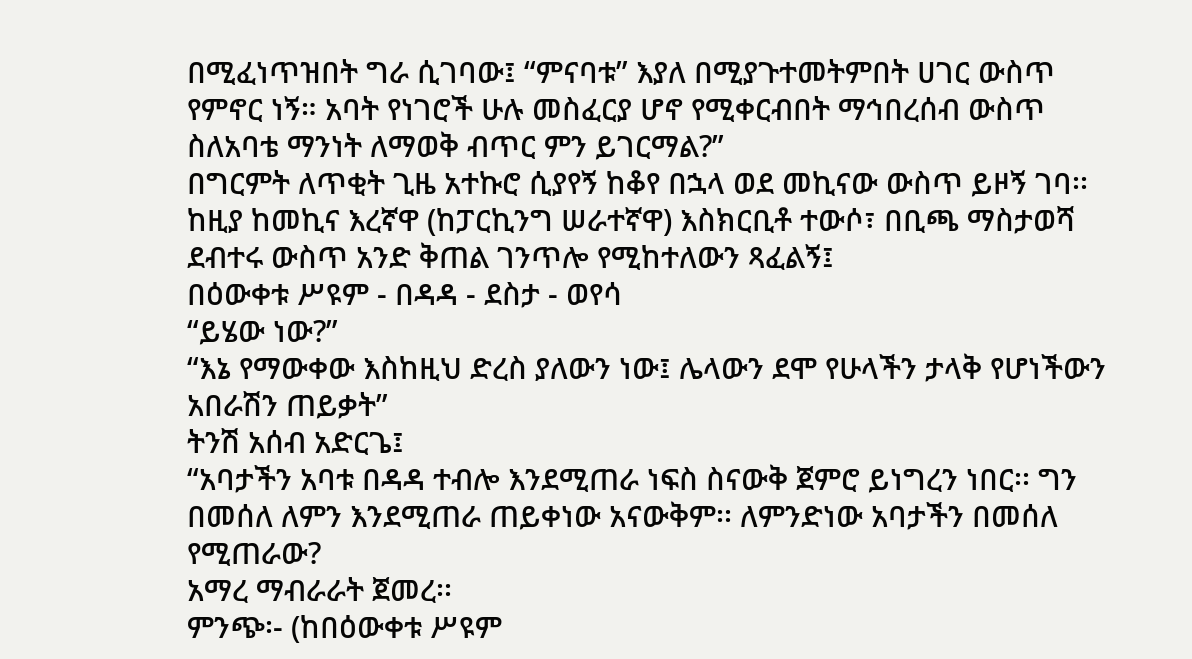በሚፈነጥዝበት ግራ ሲገባው፤ “ምናባቱ” እያለ በሚያጉተመትምበት ሀገር ውስጥ የምኖር ነኝ። አባት የነገሮች ሁሉ መስፈርያ ሆኖ የሚቀርብበት ማኅበረሰብ ውስጥ ስለአባቴ ማንነት ለማወቅ ብጥር ምን ይገርማል?”
በግርምት ለጥቂት ጊዜ አተኩሮ ሲያየኝ ከቆየ በኋላ ወደ መኪናው ውስጥ ይዞኝ ገባ፡፡ ከዚያ ከመኪና እረኛዋ (ከፓርኪንግ ሠራተኛዋ) እስክርቢቶ ተውሶ፣ በቢጫ ማስታወሻ ደብተሩ ውስጥ አንድ ቅጠል ገንጥሎ የሚከተለውን ጻፈልኝ፤
በዕውቀቱ ሥዩም - በዳዳ - ደስታ - ወየሳ
“ይሄው ነው?”
“እኔ የማውቀው እስከዚህ ድረስ ያለውን ነው፤ ሌላውን ደሞ የሁላችን ታላቅ የሆነችውን አበራሽን ጠይቃት”
ትንሽ አሰብ አድርጌ፤
“አባታችን አባቱ በዳዳ ተብሎ እንደሚጠራ ነፍስ ስናውቅ ጀምሮ ይነግረን ነበር፡፡ ግን በመሰለ ለምን እንደሚጠራ ጠይቀነው አናውቅም፡፡ ለምንድነው አባታችን በመሰለ የሚጠራው?
አማረ ማብራራት ጀመረ፡፡
ምንጭ፡- (ከበዕውቀቱ ሥዩም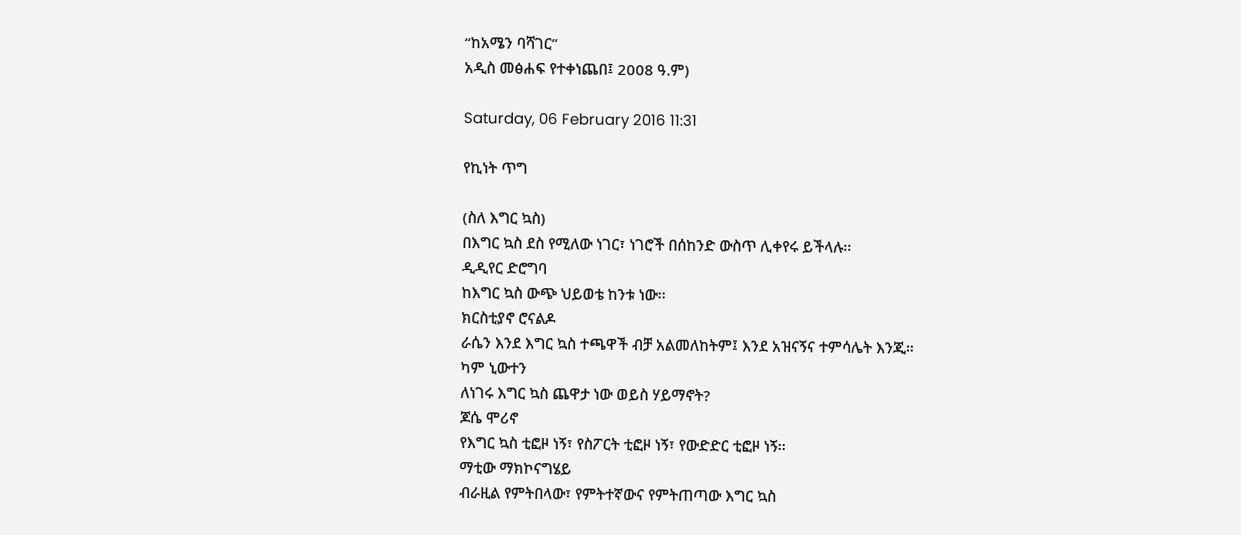“ከአሜን ባሻገር”
አዲስ መፅሐፍ የተቀነጨበ፤ 2008 ዓ.ም)

Saturday, 06 February 2016 11:31

የኪነት ጥግ

(ስለ እግር ኳስ)
በእግር ኳስ ደስ የሚለው ነገር፣ ነገሮች በሰከንድ ውስጥ ሊቀየሩ ይችላሉ፡፡
ዲዲየር ድሮግባ
ከእግር ኳስ ውጭ ህይወቴ ከንቱ ነው፡፡
ክርስቲያኖ ሮናልዶ
ራሴን እንደ እግር ኳስ ተጫዋች ብቻ አልመለከትም፤ እንደ አዝናኝና ተምሳሌት እንጂ።
ካም ኒውተን
ለነገሩ እግር ኳስ ጨዋታ ነው ወይስ ሃይማኖት?
ጆሴ ሞሪኖ
የእግር ኳስ ቲፎዞ ነኝ፣ የስፖርት ቲፎዞ ነኝ፣ የውድድር ቲፎዞ ነኝ፡፡
ማቲው ማክኮናግሄይ
ብራዚል የምትበላው፣ የምትተኛውና የምትጠጣው እግር ኳስ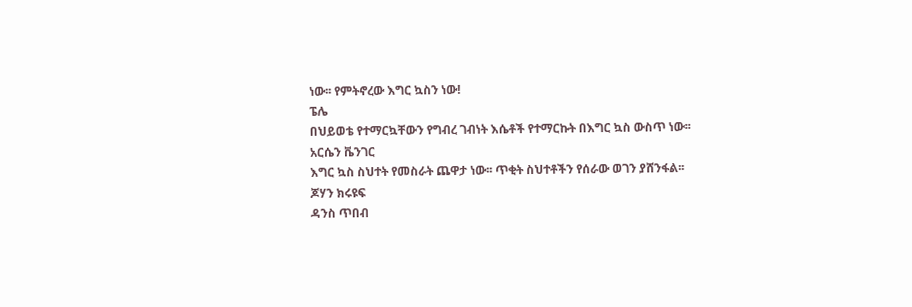ነው፡፡ የምትኖረው እግር ኳስን ነው!
ፔሌ
በህይወቴ የተማርኳቸውን የግብረ ገብነት እሴቶች የተማርኩት በእግር ኳስ ውስጥ ነው፡፡
አርሴን ቬንገር
እግር ኳስ ስህተት የመስራት ጨዋታ ነው፡፡ ጥቂት ስህተቶችን የሰራው ወገን ያሸንፋል፡፡
ጆሃን ክሩዩፍ
ዳንስ ጥበብ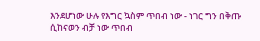እንደሆነው ሁሉ የእግር ኳስም ጥበብ ነው - ነገር ግን በቅጡ ሲከናወን ብቻ ነው ጥበብ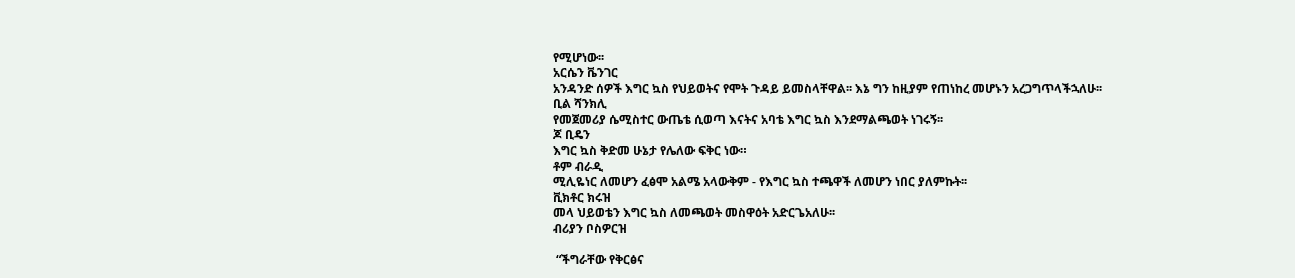የሚሆነው፡፡
አርሴን ቬንገር
አንዳንድ ሰዎች እግር ኳስ የህይወትና የሞት ጉዳይ ይመስላቸዋል፡፡ እኔ ግን ከዚያም የጠነከረ መሆኑን አረጋግጥላችኋለሁ፡፡
ቢል ሻንክሊ
የመጀመሪያ ሴሚስተር ውጤቴ ሲወጣ እናትና አባቴ እግር ኳስ እንደማልጫወት ነገሩኝ፡፡
ጆ ቢዴን
እግር ኳስ ቅድመ ሁኔታ የሌለው ፍቅር ነው።
ቶም ብራዲ
ሚሊዬነር ለመሆን ፈፅሞ አልሜ አላውቅም - የእግር ኳስ ተጫዋች ለመሆን ነበር ያለምኩት፡፡
ቪክቶር ክሩዝ
መላ ህይወቴን እግር ኳስ ለመጫወት መስዋዕት አድርጌአለሁ፡፡
ብሪያን ቦስዎርዝ

 “ችግራቸው የቅርፅና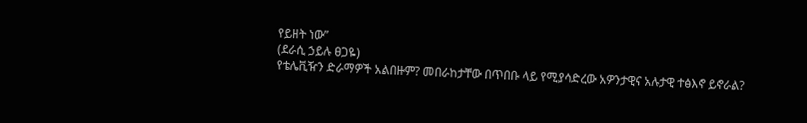የይዘት ነው”
(ደራሲ ኃይሉ ፀጋዬ)
የቴሌቪዥን ድራማዎች አልበዙም? መበራከታቸው በጥበቡ ላይ የሚያሳድረው አዎንታዊና አሉታዊ ተፅእኖ ይኖራል?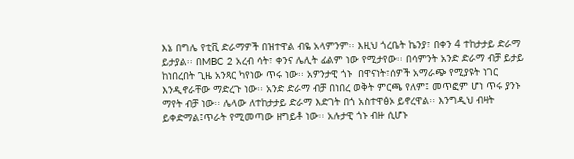እኔ በግሌ የቲቪ ድራማዎች በዝተዋል ብዬ አላምንም፡፡ እዚህ ጎረቤት ኬንያ፣ በቀን 4 ተከታታይ ድራማ ይታያል፡፡ በMBC 2 አረብ ሳት፣ ቀንና ሌሊት ፊልም ነው የሚታየው፡፡ በሳምንት አንድ ድራማ ብቻ ይታይ ከነበረበት ጊዜ አንጻር ካየነው ጥሩ ነው፡፡ አዎንታዊ ጎኑ  በዋናነት፣ሰዎች አማራጭ የሚያዩት ነገር እንዲኖራቸው ማድረጉ ነው፡፡ አንድ ድራማ ብቻ በነበረ ወቅት ምርጫ የለም፤ መጥፎም ሆነ ጥሩ ያንኑ ማየት ብቻ ነው፡፡ ሌላው ለተከታታይ ድራማ እድገት በጎ አስተዋፅኦ ይኖረዋል፡፡ እንግዲህ ብዛት ይቀድማል፤ጥራት የሚመጣው ዘግይቶ ነው፡፡ አሉታዊ ጎኑ ብዙ ሲሆኑ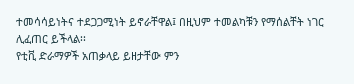ተመሳሳይነትና ተደጋጋሚነት ይኖራቸዋል፤ በዚህም ተመልካቹን የማሰልቸት ነገር ሊፈጠር ይችላል፡፡
የቲቪ ድራማዎች አጠቃላይ ይዘታቸው ምን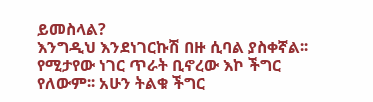ይመስላል?
እንግዲህ እንደነገርኩሽ በዙ ሲባል ያስቀኛል፡፡ የሚታየው ነገር ጥራት ቢኖረው እኮ ችግር የለውም፡፡ አሁን ትልቁ ችግር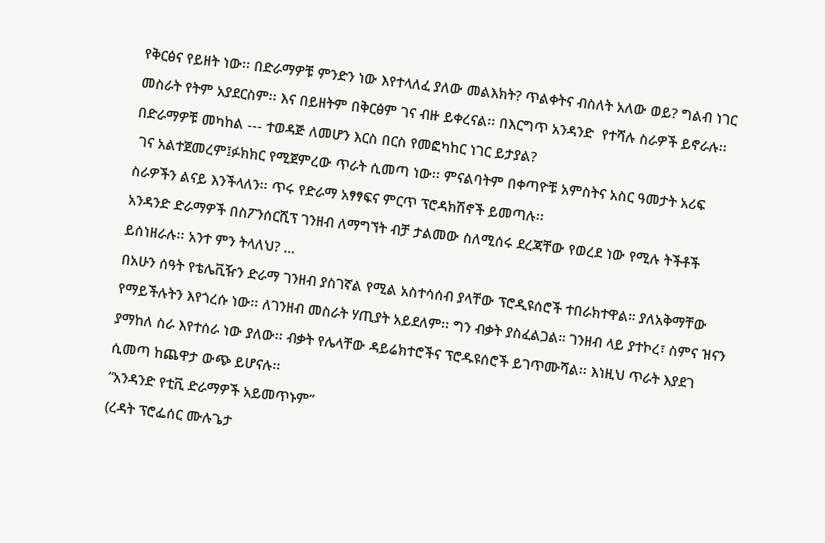የቅርፅና የይዘት ነው፡፡ በድራማዎቹ ምንድን ነው እየተላለፈ ያለው መልእክት? ጥልቀትና ብስለት አለው ወይ? ግልብ ነገር መስራት የትም አያደርስም፡፡ እና በይዘትም በቅርፅም ገና ብዙ ይቀረናል፡፡ በእርግጥ አንዳንድ  የተሻሉ ስራዎች ይኖራሉ፡፡
በድራማዎቹ መካከል --- ተወዳጅ ለመሆን እርስ በርስ የመፎካከር ነገር ይታያል?
 ገና አልተጀመረም፤ፉክክር የሚጀምረው ጥራት ሲመጣ ነው፡፡ ምናልባትም በቀጣዮቹ አምስትና አስር ዓመታት አሪፍ ስራዎችን ልናይ እንችላለን፡፡ ጥሩ የድራማ አፃፃፍና ምርጥ ፕሮዳክሽኖች ይመጣሉ፡፡
አንዳንድ ድራማዎች በስፖንሰርሺፕ ገንዘብ ለማግኘት ብቻ ታልመው ስለሚሰሩ ደረጃቸው የወረደ ነው የሚሉ ትችቶች ይሰነዘራሉ፡፡ አንተ ምን ትላለህ? …
በአሁን ሰዓት የቴሌቪዥን ድራማ ገንዘብ ያስገኛል የሚል አስተሳሰብ ያላቸው ፕሮዲዩሰሮች ተበራክተዋል። ያለአቅማቸው የማይችሉትን እየጎረሱ ነው፡፡ ለገንዘብ መስራት ሃጢያት አይደለም፡፡ ግን ብቃት ያስፈልጋል። ገንዘብ ላይ ያተኮረ፣ ስምና ዝናን ያማከለ ስራ እየተሰራ ነው ያለው፡፡ ብቃት የሌላቸው ዳይሬክተሮችና ፕሮዱዩሰሮች ይገጥሙሻል፡፡ እነዚህ ጥራት እያደገ ሲመጣ ከጨዋታ ውጭ ይሆናሉ፡፡
“አንዳንድ የቲቪ ድራማዎች አይመጥኑም”
(ረዳት ፕሮፌሰር ሙሉጌታ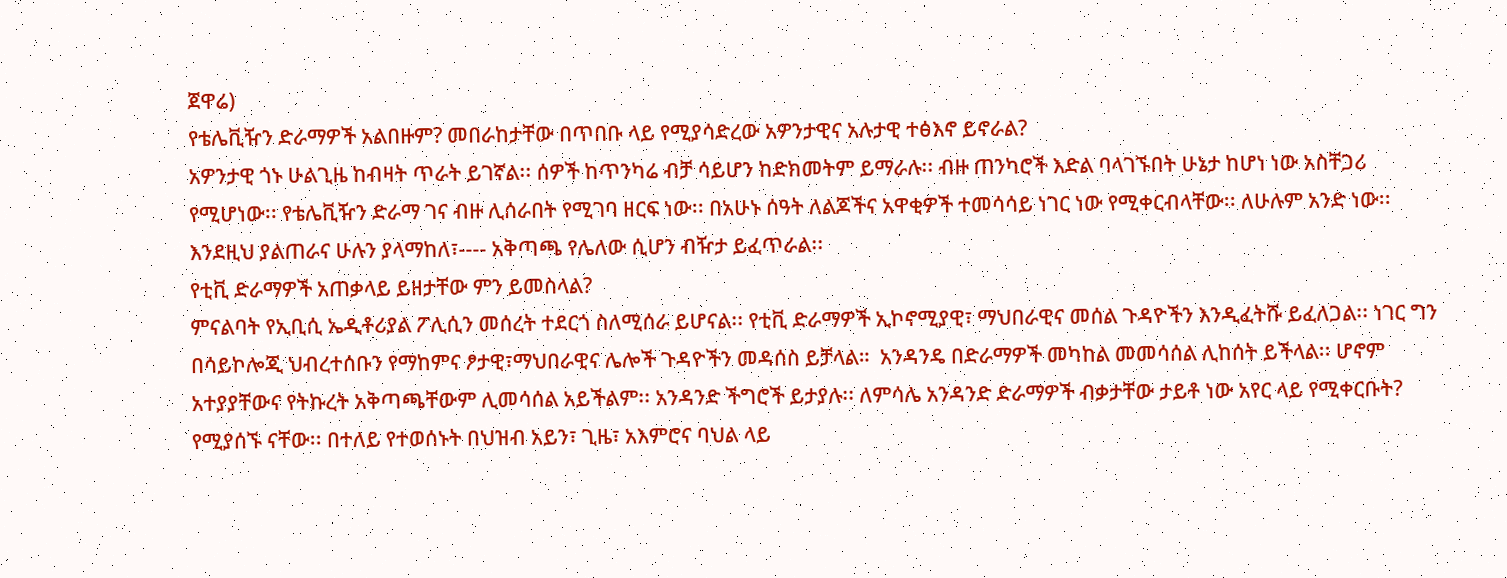ጀዋሬ)
የቴሌቪዥን ድራማዎች አልበዙም? መበራከታቸው በጥበቡ ላይ የሚያሳድረው አዎንታዊና አሉታዊ ተፅእኖ ይኖራል?
አዎንታዊ ጎኑ ሁልጊዜ ከብዛት ጥራት ይገኛል፡፡ ሰዎች ከጥንካሬ ብቻ ሳይሆን ከድክመትም ይማራሉ፡፡ ብዙ ጠንካሮች እድል ባላገኙበት ሁኔታ ከሆነ ነው አስቸጋሪ የሚሆነው፡፡ የቴሌቪዥን ድራማ ገና ብዙ ሊሰራበት የሚገባ ዘርፍ ነው፡፡ በአሁኑ ሰዓት ለልጆችና አዋቂዎች ተመሳሳይ ነገር ነው የሚቀርብላቸው፡፡ ለሁሉም አንድ ነው፡፡ እንደዚህ ያልጠራና ሁሉን ያላማከለ፣---- አቅጣጫ የሌለው ሲሆን ብዥታ ይፈጥራል፡፡
የቲቪ ድራማዎች አጠቃላይ ይዘታቸው ምን ይመስላል?
ምናልባት የኢቢሲ ኤዲቶሪያል ፖሊሲን መሰረት ተደርጎ ስለሚሰራ ይሆናል፡፡ የቲቪ ድራማዎች ኢኮኖሚያዊ፣ ማህበራዊና መሰል ጉዳዮችን እንዲፈትሹ ይፈለጋል፡፡ ነገር ግን  በሳይኮሎጂ ህብረተሰቡን የማከምና ፆታዊ፣ማህበራዊና ሌሎች ጉዳዮችን መዳሰስ ይቻላል።  አንዳንዴ በድራማዎች መካከል መመሳሰል ሊከሰት ይችላል፡፡ ሆኖም አተያያቸውና የትኩረት አቅጣጫቸውም ሊመሳሰል አይችልም፡፡ አንዳንድ ችግሮች ይታያሉ፡፡ ለምሳሌ አንዳንድ ድራማዎች ብቃታቸው ታይቶ ነው አየር ላይ የሚቀርቡት? የሚያሰኙ ናቸው፡፡ በተለይ የተወሰኑት በህዝብ አይን፣ ጊዜ፣ አእምሮና ባህል ላይ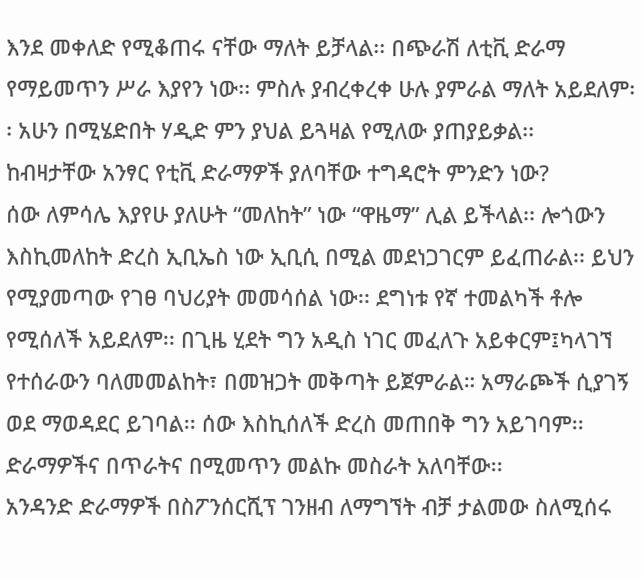እንደ መቀለድ የሚቆጠሩ ናቸው ማለት ይቻላል፡፡ በጭራሽ ለቲቪ ድራማ የማይመጥን ሥራ እያየን ነው፡፡ ምስሉ ያብረቀረቀ ሁሉ ያምራል ማለት አይደለም፡፡ አሁን በሚሄድበት ሃዲድ ምን ያህል ይጓዛል የሚለው ያጠያይቃል፡፡
ከብዛታቸው አንፃር የቲቪ ድራማዎች ያለባቸው ተግዳሮት ምንድን ነው?
ሰው ለምሳሌ እያየሁ ያለሁት “መለከት” ነው “ዋዜማ” ሊል ይችላል፡፡ ሎጎውን እስኪመለከት ድረስ ኢቢኤስ ነው ኢቢሲ በሚል መደነጋገርም ይፈጠራል፡፡ ይህን የሚያመጣው የገፀ ባህሪያት መመሳሰል ነው፡፡ ደግነቱ የኛ ተመልካች ቶሎ የሚሰለች አይደለም፡፡ በጊዜ ሂደት ግን አዲስ ነገር መፈለጉ አይቀርም፤ካላገኘ የተሰራውን ባለመመልከት፣ በመዝጋት መቅጣት ይጀምራል። አማራጮች ሲያገኝ ወደ ማወዳደር ይገባል፡፡ ሰው እስኪሰለች ድረስ መጠበቅ ግን አይገባም፡፡ ድራማዎችና በጥራትና በሚመጥን መልኩ መስራት አለባቸው፡፡
አንዳንድ ድራማዎች በስፖንሰርሺፕ ገንዘብ ለማግኘት ብቻ ታልመው ስለሚሰሩ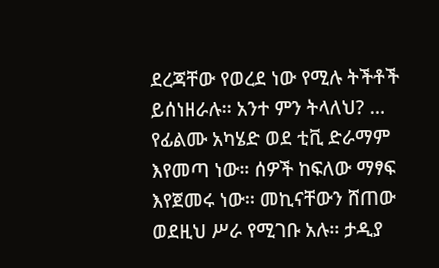ደረጃቸው የወረደ ነው የሚሉ ትችቶች ይሰነዘራሉ፡፡ አንተ ምን ትላለህ? …
የፊልሙ አካሄድ ወደ ቲቪ ድራማም እየመጣ ነው። ሰዎች ከፍለው ማፃፍ እየጀመሩ ነው፡፡ መኪናቸውን ሸጠው ወደዚህ ሥራ የሚገቡ አሉ፡፡ ታዲያ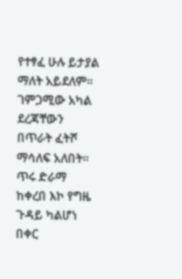የተፃፈ ሁሉ ይታያል ማለት አይደለም፡፡ ገምጋሚው አካል ደረጃቸውን በጥራት ፈትሾ ማሳለፍ አለበት፡፡ ጥሩ ድራማ ከቀረበ እኮ የግዜ ጉዳይ ካልሆነ በቀር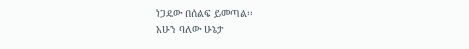ነጋዴው በሰልፍ ይመጣል፡፡
አሁን ባለው ሁኔታ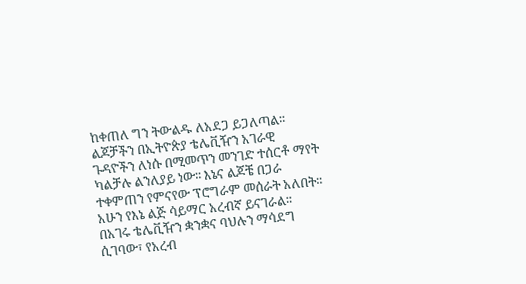ከቀጠለ ግን ትውልዱ ለአደጋ ይጋለጣል፡፡ ልጆቻችን በኢትዮጵያ ቴሌቪዥን አገራዊ ጉዳዮችን ለነሱ በሚመጥን መንገድ ተሰርቶ ማየት ካልቻሉ ልንለያይ ነው፡፡ እኔና ልጆቼ በጋራ ተቀምጠን የምናየው ፕሮግራም መሰራት አለበት፡፡ አሁን የእኔ ልጅ ሳይማር አረብኛ ይናገራል፡፡ በአገሩ ቴሌቪዥን ቋንቋና ባህሉን ማሳደግ ሲገባው፣ የአረብ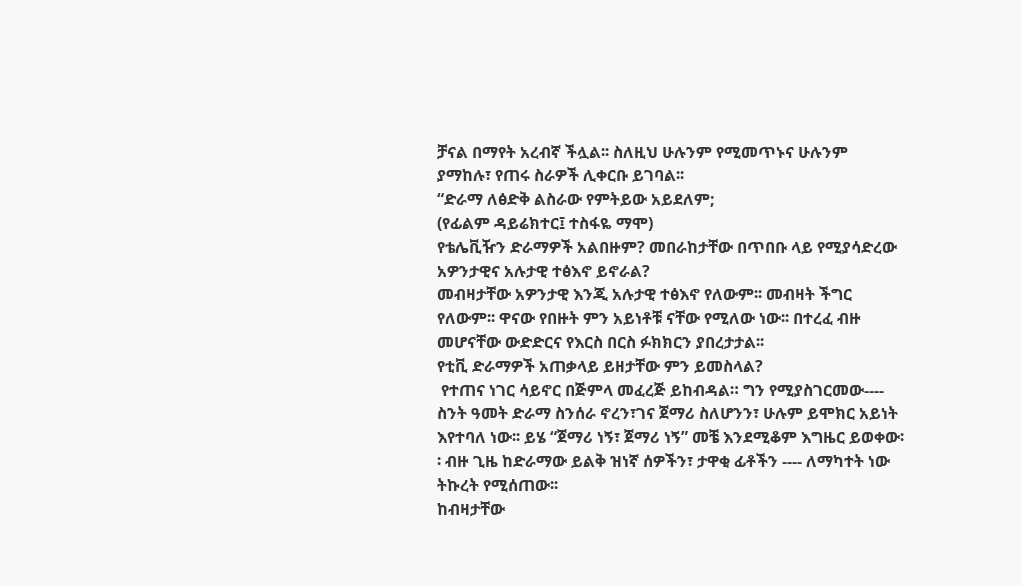ቻናል በማየት አረብኛ ችሏል፡፡ ስለዚህ ሁሉንም የሚመጥኑና ሁሉንም ያማከሉ፣ የጠሩ ስራዎች ሊቀርቡ ይገባል፡፡
“ድራማ ለፅድቅ ልስራው የምትይው አይደለም;
(የፊልም ዳይሬክተር፤ ተስፋዬ ማሞ)
የቴሌቪዥን ድራማዎች አልበዙም? መበራከታቸው በጥበቡ ላይ የሚያሳድረው አዎንታዊና አሉታዊ ተፅእኖ ይኖራል?
መብዛታቸው አዎንታዊ እንጂ አሉታዊ ተፅእኖ የለውም፡፡ መብዛት ችግር የለውም፡፡ ዋናው የበዙት ምን አይነቶቹ ናቸው የሚለው ነው፡፡ በተረፈ ብዙ መሆናቸው ውድድርና የእርስ በርስ ፉክክርን ያበረታታል፡፡
የቲቪ ድራማዎች አጠቃላይ ይዘታቸው ምን ይመስላል?
 የተጠና ነገር ሳይኖር በጅምላ መፈረጅ ይከብዳል። ግን የሚያስገርመው---- ስንት ዓመት ድራማ ስንሰራ ኖረን፣ገና ጀማሪ ስለሆንን፣ ሁሉም ይሞክር አይነት እየተባለ ነው፡፡ ይሄ “ጀማሪ ነኝ፣ ጀማሪ ነኝ” መቼ እንደሚቆም እግዜር ይወቀው፡፡ ብዙ ጊዜ ከድራማው ይልቅ ዝነኛ ሰዎችን፣ ታዋቂ ፊቶችን ---- ለማካተት ነው ትኩረት የሚሰጠው፡፡
ከብዛታቸው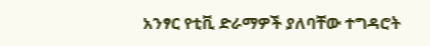አንፃር የቲቪ ድራማዎች ያለባቸው ተግዳሮት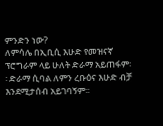ምንድን ነው?
ለምሳሌ በኢቢሲ እሁድ የመዝናኛ ፕሮግራም ላይ ሁለት ድራማ አይጠፋም፡፡ ድራማ ሲባል ለምን ረቡዕና እሁድ ብቻ እንደሚታሰብ አይገባኝም፡፡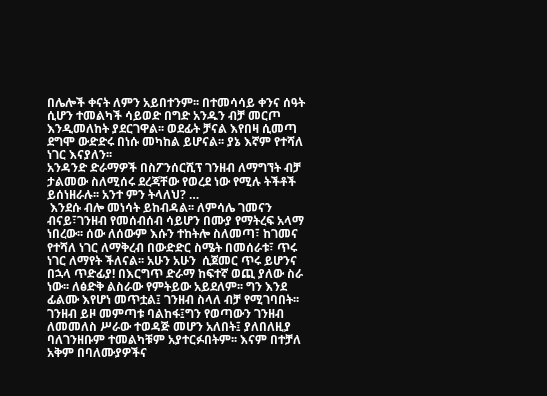በሌሎች ቀናት ለምን አይበተንም፡፡ በተመሳሳይ ቀንና ሰዓት ሲሆን ተመልካች ሳይወድ በግድ አንዱን ብቻ መርጦ እንዲመለከት ያደርገዋል፡፡ ወደፊት ቻናል እየበዛ ሲመጣ ደግሞ ውድድሩ በነሱ መካከል ይሆናል፡፡ ያኔ እኛም የተሻለ ነገር እናያለን፡፡
አንዳንድ ድራማዎች በስፖንሰርሺፕ ገንዘብ ለማግኘት ብቻ ታልመው ስለሚሰሩ ደረጃቸው የወረደ ነው የሚሉ ትችቶች ይሰነዘራሉ፡፡ አንተ ምን ትላለህ? …
 እንደሱ ብሎ መነሳት ይከብዳል፡፡ ለምሳሌ ገመናን ብናይ፣ገንዘብ የመሰብሰብ ሳይሆን በሙያ የማትረፍ አላማ ነበረው፡፡ ሰው ለሰውም እሱን ተከትሎ ስለመጣ፣ ከገመና የተሻለ ነገር ለማቅረብ በውድድር ስሜት በመሰራቱ፣ ጥሩ ነገር ለማየት ችለናል፡፡ አሁን አሁን  ሲጀመር ጥሩ ይሆንና በኋላ ጥድፊያ! በእርግጥ ድራማ ከፍተኛ ወጪ ያለው ስራ ነው፡፡ ለፅድቅ ልስራው የምትይው አይደለም፡፡ ግን እንደ ፊልሙ እየሆነ መጥቷል፤ ገንዘብ ስላለ ብቻ የሚገባበት፡፡
ገንዘብ ይዞ መምጣቱ ባልከፋ፤ግን የወጣውን ገንዘብ  ለመመለስ ሥራው ተወዳጅ መሆን አለበት፤ ያለበለዚያ ባለገንዘቡም ተመልካቹም አያተርፉበትም፡፡ እናም በተቻለ አቅም በባለሙያዎችና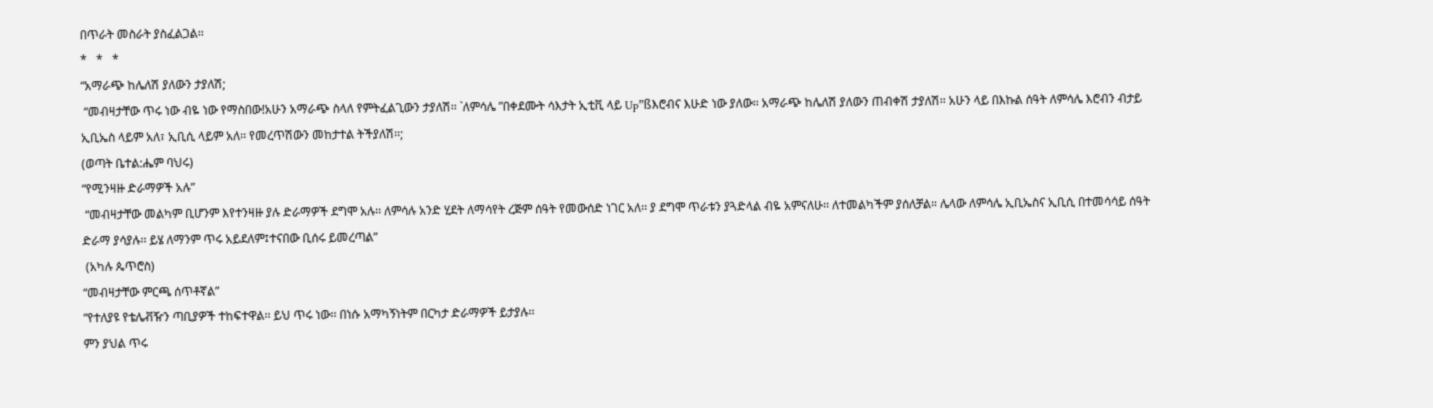በጥራት መስራት ያስፈልጋል፡፡
*   *   *
“አማራጭ ከሌለሽ ያለውን ታያለሽ;
 “መብዛታቸው ጥሩ ነው ብዬ ነው የማስበው!አሁን አማራጭ ስላለ የምትፈልጊውን ታያለሽ፡፡ `ለምሳሌ ”በቀደሙት ሳእታት ኢቲቪ ላይ Up”ßእሮብና እሁድ ነው ያለው፡፡ አማራጭ ከሌለሽ ያለውን ጠብቀሽ ታያለሽ፡፡ አሁን ላይ በእኩል ሰዓት ለምሳሌ እሮብን ብታይ ኢቢኤስ ላይም አለ፣ ኢቢሲ ላይም አለ፡፡ የመረጥሽውን መከታተል ትችያለሽ፡፡;
(ወጣት ቤተል:ሔም ባህሩ)
“የሚንዛዙ ድራማዎች አሉ”
 “መብዛታቸው መልካም ቢሆንም እየተንዛዙ ያሉ ድራማዎች ደግሞ አሉ፡፡ ለምሳሉ አንድ ሂደት ለማሳየት ረጅም ሰዓት የመውሰድ ነገር አለ፡፡ ያ ደግሞ ጥራቱን ያጓድላል ብዬ አምናለሁ፡፡ ለተመልካችም ያሰለቻል። ሌላው ለምሳሌ ኢቢኤስና ኢቢሲ በተመሳሳይ ሰዓት ድራማ ያሳያሉ፡፡ ይሄ ለማንም ጥሩ አይደለም፤ተናበው ቢሰሩ ይመረጣል”
 (አካሉ ጴጥሮስ)
“መብዛታቸው ምርጫ ሰጥቶኛል”
“የተለያዩ የቴሌቭዥን ጣቢያዎች ተከፍተዋል፡፡ ይህ ጥሩ ነው፡፡ በነሱ አማካኝነትም በርካታ ድራማዎች ይታያሉ፡፡
ምን ያህል ጥሩ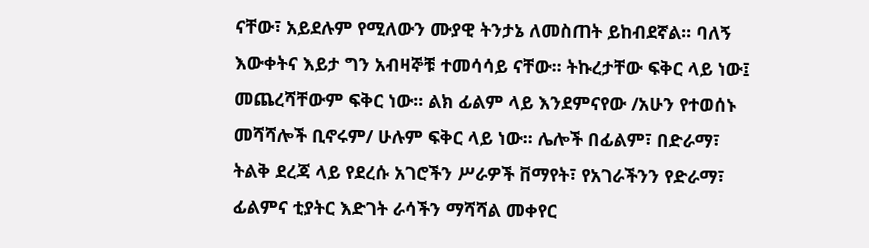ናቸው፣ አይደሉም የሚለውን ሙያዊ ትንታኔ ለመስጠት ይከብደኛል፡፡ ባለኝ እውቀትና እይታ ግን አብዛኞቹ ተመሳሳይ ናቸው፡፡ ትኩረታቸው ፍቅር ላይ ነው፤ መጨረሻቸውም ፍቅር ነው፡፡ ልክ ፊልም ላይ እንደምናየው /አሁን የተወሰኑ መሻሻሎች ቢኖሩም/ ሁሉም ፍቅር ላይ ነው፡፡ ሌሎች በፊልም፣ በድራማ፣ ትልቅ ደረጃ ላይ የደረሱ አገሮችን ሥራዎች ቨማየት፣ የአገራችንን የድራማ፣ ፊልምና ቲያትር እድገት ራሳችን ማሻሻል መቀየር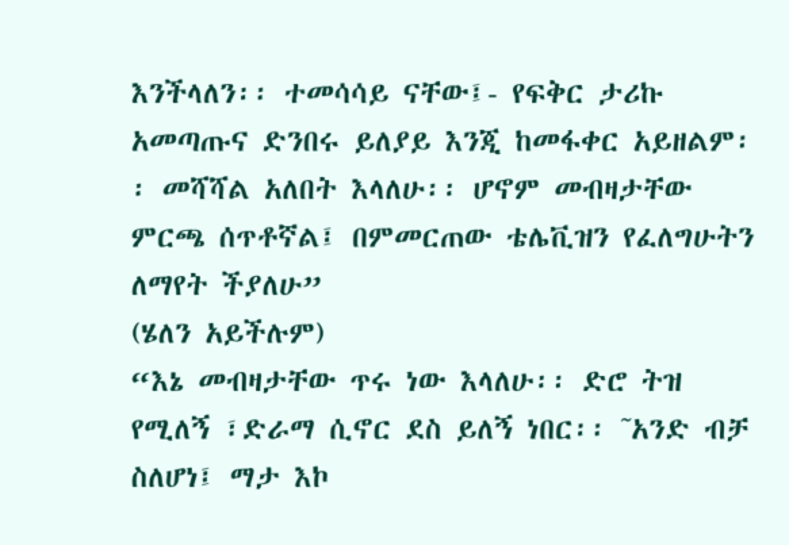እንችላለን፡፡ ተመሳሳይ ናቸው፤- የፍቅር ታሪኩ አመጣጡና ድንበሩ ይለያይ እንጂ ከመፋቀር አይዘልም፡፡ መሻሻል አለበት እላለሁ፡፡ ሆኖም መብዛታቸው ምርጫ ሰጥቶኛል፤ በምመርጠው ቴሌቪዝን የፈለግሁትን ለማየት ችያለሁ”
(ሄለን አይችሉም)
“እኔ መብዛታቸው ጥሩ ነው እላለሁ፡፡ ድሮ ትዝ የሚለኝ ፣ድራማ ሲኖር ደስ ይለኝ ነበር፡፡ ˜አንድ ብቻ ስለሆነ፤ ማታ እኮ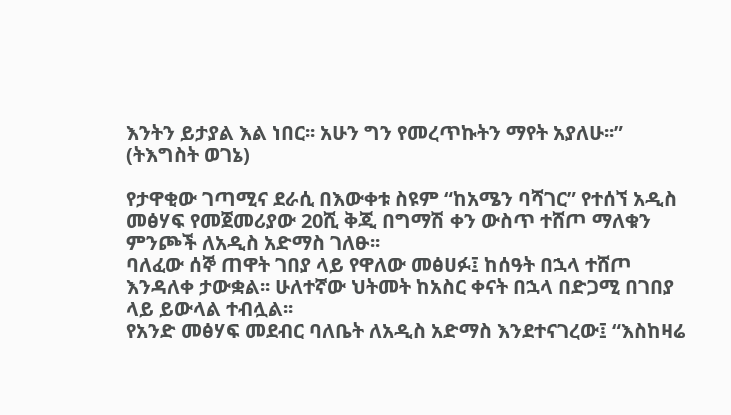እንትን ይታያል እል ነበር፡፡ አሁን ግን የመረጥኩትን ማየት አያለሁ፡፡”
(ትእግስት ወገኔ)

የታዋቂው ገጣሚና ደራሲ በእውቀቱ ስዩም “ከአሜን ባሻገር” የተሰኘ አዲስ መፅሃፍ የመጀመሪያው 20ሺ ቅጂ በግማሽ ቀን ውስጥ ተሸጦ ማለቁን ምንጮች ለአዲስ አድማስ ገለፁ፡፡
ባለፈው ሰኞ ጠዋት ገበያ ላይ የዋለው መፅሀፉ፤ ከሰዓት በኋላ ተሸጦ እንዳለቀ ታውቋል፡፡ ሁለተኛው ህትመት ከአስር ቀናት በኋላ በድጋሚ በገበያ ላይ ይውላል ተብሏል፡፡
የአንድ መፅሃፍ መደብር ባለቤት ለአዲስ አድማስ እንደተናገረው፤ “እስከዛሬ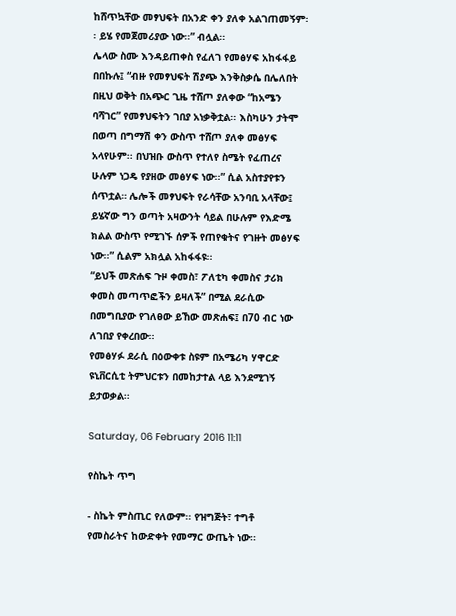ከሸጥኳቸው መፃህፍት በአንድ ቀን ያለቀ አልገጠመኝም፡፡ ይሄ የመጀመሪያው ነው፡፡” ብሏል፡፡
ሌላው ስሙ እንዳይጠቀስ የፈለገ የመፅሃፍ አከፋፋይ በበኩሉ፤ “ብዙ የመፃህፍት ሽያጭ እንቅስቃሴ በሌለበት በዚህ ወቅት በአጭር ጊዜ ተሸጦ ያለቀው “ከአሜን ባሻገር” የመፃህፍትን ገበያ አነቃቅቷል፡፡ እስካሁን ታትሞ በወጣ በግማሽ ቀን ውስጥ ተሸጦ ያለቀ መፅሃፍ አላየሁም፡፡ በህዝቡ ውስጥ የተለየ ስሜት የፈጠረና ሁሉም ነጋዴ የያዘው መፅሃፍ ነው፡፡” ሲል አስተያየቱን ሰጥቷል። ሌሎች መፃህፍት የራሳቸው አንባቢ አላቸው፤ ይሄኛው ግን ወጣት አዛውንት ሳይል በሁሉም የእድሜ ክልል ውስጥ የሚገኙ ሰዎች የጠየቁትና የገዙት መፅሃፍ ነው፡፡” ሲልም አክሏል አከፋፋዩ፡፡
“ይህች መጽሐፍ ጉዞ ቀመስ፣ ፖለቲካ ቀመስና ታሪክ ቀመስ መጣጥፎችን ይዛለች” በሚል ደራሲው በመግቢያው የገለፀው ይኸው መጽሐፍ፤ በ70 ብር ነው ለገበያ የቀረበው፡፡
የመፅሃፉ ደራሲ በዕውቀቱ ስዩም በአሜሪካ ሃዋርድ ዩኒቨርሲቲ ትምህርቱን በመከታተል ላይ እንደሚገኝ ይታወቃል፡፡

Saturday, 06 February 2016 11:11

የስኬት ጥግ

- ስኬት ምስጢር የለውም፡፡ የዝግጅት፣ ተግቶ
የመስራትና ከውድቀት የመማር ውጤት ነው፡፡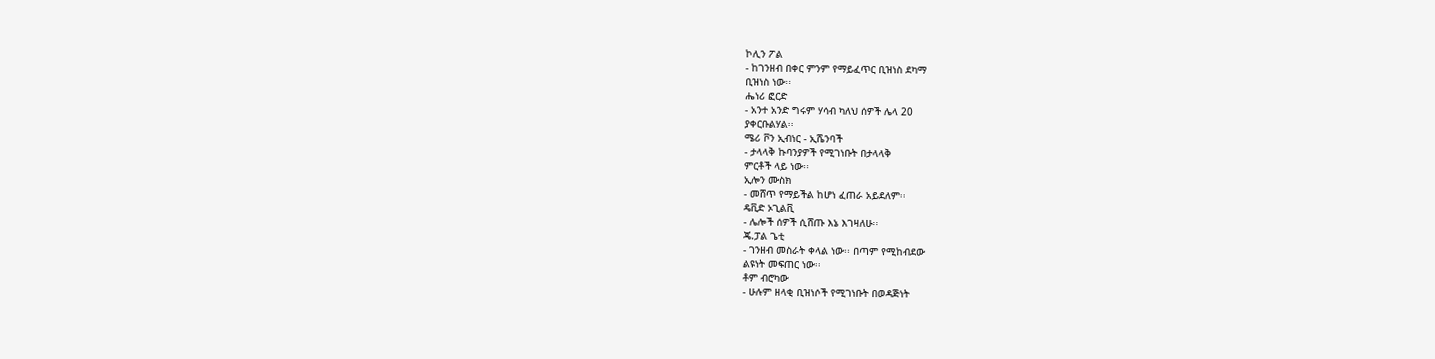ኮሊን ፖል
- ከገንዘብ በቀር ምንም የማይፈጥር ቢዝነስ ደካማ
ቢዝነስ ነው፡፡
ሔነሪ ፎርድ
- አንተ አንድ ግሩም ሃሳብ ካለህ ሰዎች ሌላ 20
ያቀርቡልሃል፡፡
ሜሪ ቮን ኢብነር - ኢሼንባች
- ታላላቅ ኩባንያዎች የሚገነቡት በታላላቅ
ምርቶች ላይ ነው፡፡
ኢሎን ሙስክ
- መሸጥ የማይችል ከሆነ ፈጠራ አይደለም፡፡
ዴቪድ ኦጊልቪ
- ሌሎች ሰዎች ሲሸጡ እኔ እገዛለሁ፡፡
ጄ.ፓል ጌቲ
- ገንዘብ መስራት ቀላል ነው፡፡ በጣም የሚከብደው
ልዩነት መፍጠር ነው፡፡
ቶም ብሮካው
- ሁሉም ዘላቂ ቢዝነሶች የሚገነቡት በወዳጅነት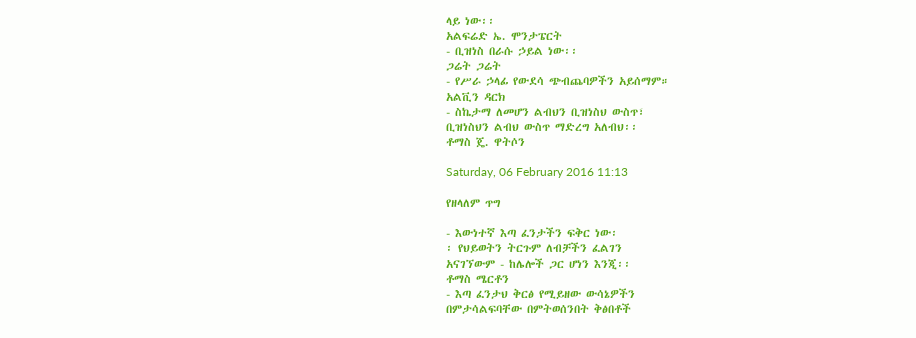ላይ ነው፡፡
አልፍሬድ ኤ. ሞንታፔርት
- ቢዝነስ በራሱ ኃይል ነው፡፡
ጋሬት ጋሬት
- የሥራ ኃላፊ የውደሳ ጭብጨባዎችን አይሰማም።
አልቪን ዳርክ
- ስኬታማ ለመሆን ልብህን ቢዝነስህ ውስጥ፣
ቢዝነስህን ልብህ ውስጥ ማድረግ አለብህ፡፡
ቶማስ ጄ. ዋትሶን

Saturday, 06 February 2016 11:13

የዘላለም ጥግ

- እውነተኛ እጣ ፈንታችን ፍቅር ነው፡
፡ የህይወትን ትርጉም ለብቻችን ፈልገን
አናገኘውም - ከሌሎች ጋር ሆነን እንጂ፡፡
ቶማስ ሜርቶን
- እጣ ፈንታህ ቅርፅ የሚይዘው ውሳኔዎችን
በምታሳልፍባቸው በምትወሰንበት ቅፅበቶች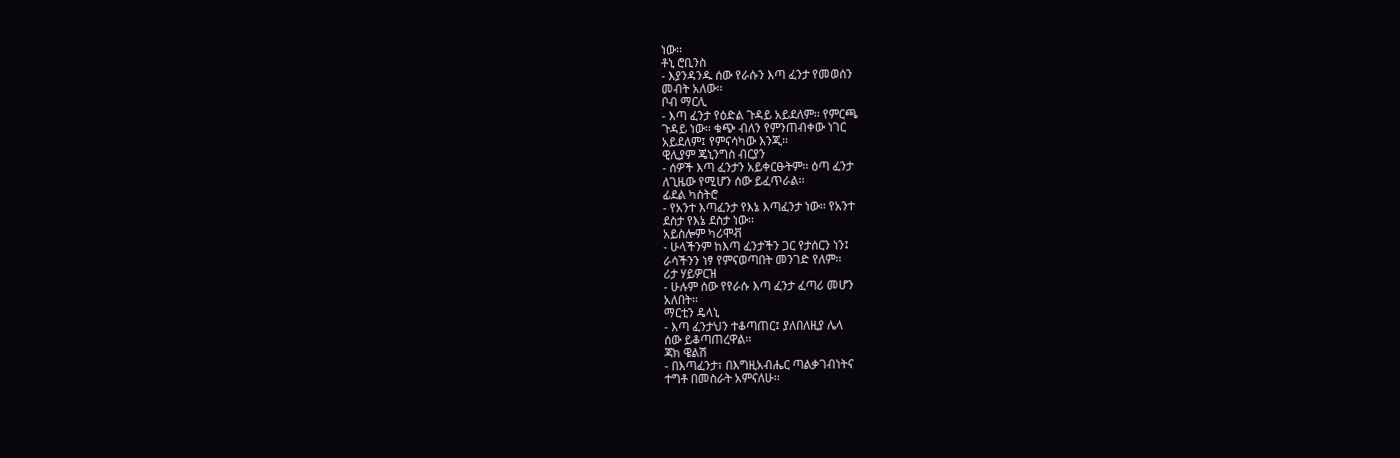ነው፡፡
ቶኒ ሮቢንስ
- እያንዳንዱ ሰው የራሱን እጣ ፈንታ የመወሰን
መብት አለው፡፡
ቦብ ማርሊ
- እጣ ፈንታ የዕድል ጉዳይ አይደለም፡፡ የምርጫ
ጉዳይ ነው፡፡ ቁጭ ብለን የምንጠብቀው ነገር
አይደለም፤ የምናሳካው እንጂ፡፡
ዊሊያም ጄኒንግስ ብርያን
- ሰዎች እጣ ፈንታን አይቀርፁትም፡፡ ዕጣ ፈንታ
ለጊዜው የሚሆን ሰው ይፈጥራል፡፡
ፊደል ካስትሮ
- የአንተ እጣፈንታ የእኔ እጣፈንታ ነው፡፡ የአንተ
ደስታ የእኔ ደስታ ነው፡፡
አይስሎም ካሪሞቭ
- ሁላችንም ከእጣ ፈንታችን ጋር የታሰርን ነን፤
ራሳችንን ነፃ የምናወጣበት መንገድ የለም፡፡
ሪታ ሃይዎርዝ
- ሁሉም ሰው የየራሱ እጣ ፈንታ ፈጣሪ መሆን
አለበት፡፡
ማርቲን ዴላኒ
- እጣ ፈንታህን ተቆጣጠር፤ ያለበለዚያ ሌላ
ሰው ይቆጣጠረዋል፡፡
ጃክ ዌልሽ
- በእጣፈንታ፣ በእግዚአብሔር ጣልቃገብነትና
ተግቶ በመስራት አምናለሁ፡፡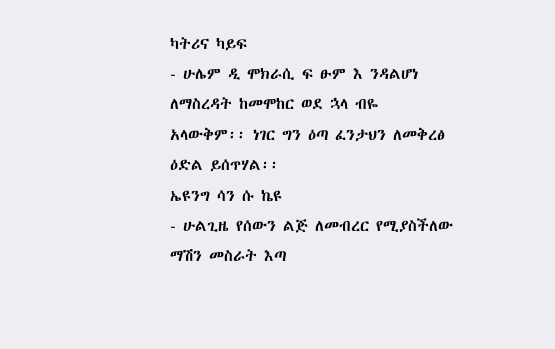ካትሪና ካይፍ
- ሁሌም ዲ ሞክራሲ ፍ ፁም እ ንዳልሆነ
ለማስረዳት ከመሞከር ወደ ኋላ ብዬ
አላውቅም፡፡ ነገር ግን ዕጣ ፈንታህን ለመቅረፅ
ዕድል ይሰጥሃል፡፡
ኤዩንግ ሳን ሱ ኬዩ
- ሁልጊዜ የሰውን ልጅ ለመብረር የሚያስችለው
ማሽን መስራት እጣ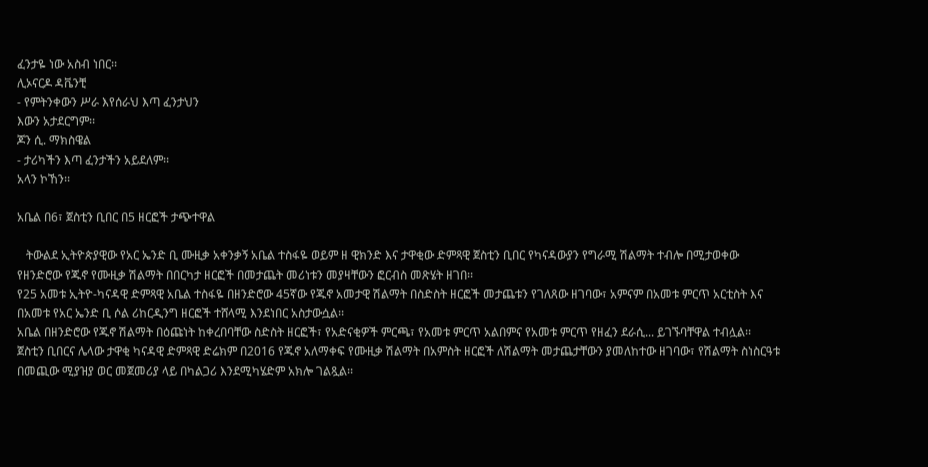ፈንታዬ ነው አስብ ነበር፡፡
ሊኦናርዶ ዳቬንቺ
- የምትንቀውን ሥራ እየሰራህ እጣ ፈንታህን
እውን አታደርግም፡፡
ጆን ሲ. ማክስዌል
- ታሪካችን እጣ ፈንታችን አይደለም፡፡
አላን ኮኸን፡፡

አቤል በ6፣ ጀስቲን ቢበር በ5 ዘርፎች ታጭተዋል

   ትውልደ ኢትዮጵያዊው የአር ኤንድ ቢ ሙዚቃ አቀንቃኝ አቤል ተስፋዬ ወይም ዘ ዊክንድ እና ታዋቂው ድምጻዊ ጀስቲን ቢበር የካናዳውያን የግራሚ ሽልማት ተብሎ በሚታወቀው የዘንድሮው የጁኖ የሙዚቃ ሽልማት በበርካታ ዘርፎች በመታጨት መሪነቱን መያዛቸውን ፎርብስ መጽሄት ዘገበ፡፡
የ25 አመቱ ኢትዮ-ካናዳዊ ድምጻዊ አቤል ተስፋዬ በዘንድሮው 45ኛው የጁኖ አመታዊ ሽልማት በስድስት ዘርፎች መታጨቱን የገለጸው ዘገባው፣ አምናም በአመቱ ምርጥ አርቲስት እና በአመቱ የአር ኤንድ ቢ ሶል ሪከርዲንግ ዘርፎች ተሸላሚ እንደነበር አስታውሷል፡፡
አቤል በዘንድሮው የጁኖ ሽልማት በዕጩነት ከቀረበባቸው ስድስት ዘርፎች፣ የአድናቂዎች ምርጫ፣ የአመቱ ምርጥ አልበምና የአመቱ ምርጥ የዘፈን ደራሲ... ይገኙባቸዋል ተብሏል፡፡
ጀስቲን ቢበርና ሌላው ታዋቂ ካናዳዊ ድምጻዊ ድሬክም በ2016 የጁኖ አለማቀፍ የሙዚቃ ሽልማት በአምስት ዘርፎች ለሽልማት መታጨታቸውን ያመለከተው ዘገባው፣ የሽልማት ስነስርዓቱ በመጪው ሚያዝያ ወር መጀመሪያ ላይ በካልጋሪ እንደሚካሄድም አክሎ ገልጿል፡፡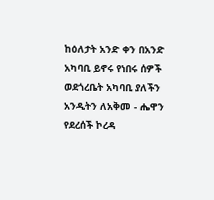ከዕለታት አንድ ቀን በአንድ አካባቢ ይኖሩ የነበሩ ሰዎች ወደጎረቤት አካባቢ ያለችን አንዲትን ለአቅመ - ሔዋን የደረሰች ኮረዳ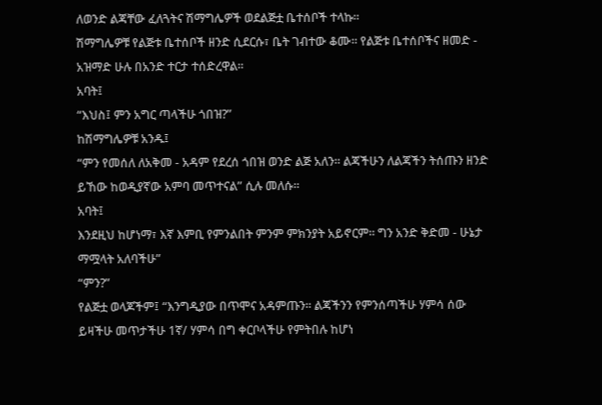ለወንድ ልጃቸው ፈለጓትና ሽማግሌዎች ወደልጅቷ ቤተሰቦች ተላኩ።
ሽማግሌዎቹ የልጅቱ ቤተሰቦች ዘንድ ሲደርሱ፣ ቤት ገብተው ቆሙ፡፡ የልጅቱ ቤተሰቦችና ዘመድ - አዝማድ ሁሉ በአንድ ተርታ ተሰድረዋል፡፡
አባት፤
“እህስ፤ ምን አግር ጣላችሁ ጎበዝ?”
ከሽማግሌዎቹ አንዱ፤
“ምን የመሰለ ለአቅመ - አዳም የደረሰ ጎበዝ ወንድ ልጅ አለን፡፡ ልጃችሁን ለልጃችን ትሰጡን ዘንድ ይኸው ከወዲያኛው አምባ መጥተናል” ሲሉ መለሱ፡፡
አባት፤
እንደዚህ ከሆነማ፣ እኛ እምቢ የምንልበት ምንም ምክንያት አይኖርም፡፡ ግን አንድ ቅድመ - ሁኔታ ማሟላት አለባችሁ”
“ምን?”
የልጅቷ ወላጆችም፤ “እንግዲያው በጥሞና አዳምጡን፡፡ ልጃችንን የምንሰጣችሁ ሃምሳ ሰው ይዛችሁ መጥታችሁ 1ኛ/ ሃምሳ በግ ቀርቦላችሁ የምትበሉ ከሆነ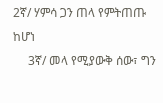2ኛ/ ሃምሳ ጋን ጠላ የምትጠጡ ከሆነ
     3ኛ/ መላ የሚያውቅ ሰው፣ ግን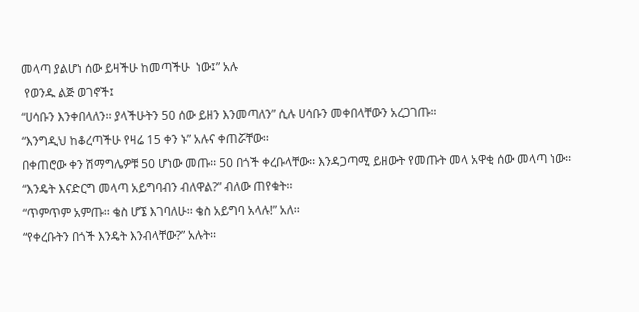መላጣ ያልሆነ ሰው ይዛችሁ ከመጣችሁ  ነው፤” አሉ
 የወንዱ ልጅ ወገኖች፤
“ሀሳቡን እንቀበላለን፡፡ ያላችሁትን 50 ሰው ይዘን እንመጣለን” ሲሉ ሀሳቡን መቀበላቸውን አረጋገጡ።
“እንግዲህ ከቆረጣችሁ የዛሬ 15 ቀን ኑ” አሉና ቀጠሯቸው፡፡
በቀጠሮው ቀን ሽማግሌዎቹ 50 ሆነው መጡ፡፡ 50 በጎች ቀረቡላቸው፡፡ እንዳጋጣሚ ይዘውት የመጡት መላ አዋቂ ሰው መላጣ ነው፡፡ “እንዴት እናድርግ መላጣ አይግባብን ብለዋል?” ብለው ጠየቁት፡፡
“ጥምጥም አምጡ፡፡ ቄስ ሆኜ እገባለሁ፡፡ ቄስ አይግባ አላሉ!” አለ፡፡
“የቀረቡትን በጎች እንዴት እንብላቸው?” አሉት፡፡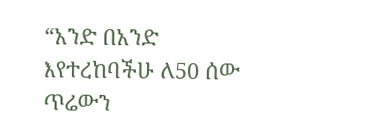“አንድ በአንድ እየተረከባችሁ ለ50 ሰው ጥሬውን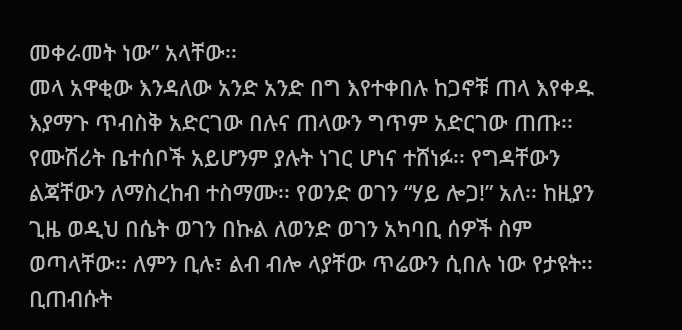መቀራመት ነው” አላቸው፡፡
መላ አዋቂው እንዳለው አንድ አንድ በግ እየተቀበሉ ከጋኖቹ ጠላ እየቀዱ እያማጉ ጥብስቅ አድርገው በሉና ጠላውን ግጥም አድርገው ጠጡ፡፡
የሙሽሪት ቤተሰቦች አይሆንም ያሉት ነገር ሆነና ተሸነፉ፡፡ የግዳቸውን ልጃቸውን ለማስረከብ ተስማሙ፡፡ የወንድ ወገን “ሃይ ሎጋ!” አለ፡፡ ከዚያን ጊዜ ወዲህ በሴት ወገን በኩል ለወንድ ወገን አካባቢ ሰዎች ስም ወጣላቸው፡፡ ለምን ቢሉ፣ ልብ ብሎ ላያቸው ጥሬውን ሲበሉ ነው የታዩት፡፡ ቢጠብሱት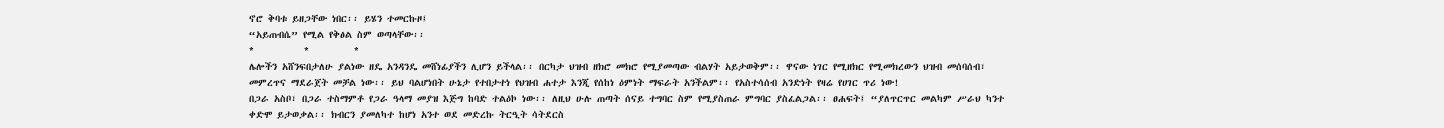ኖሮ ቅባቱ ይዘጋቸው ነበር፡፡ ይሄን ተመርኩዞ፤
“አይጠብሴ” የሚል የቅፅል ስም ወጣላቸው፡፡
*          *         *
ሌሎችን አሸንፍበታለሁ ያልነው ዘዴ አንዳንዴ መሸነፊያችን ሊሆን ይችላል፡፡ በርካታ ህዝብ ዘክሮ መክሮ የሚያመጣው ብልሃት አይታወቅም፡፡ ዋናው ነገር የሚዘክር የሚመክረውን ህዝብ መሰባሰብ፣ መምረጥና ማደራጀት መቻል ነው፡፡ ይህ ባልሆነበት ሁኔታ የተበታተነ የህዝብ ሐተታ እንጂ የሰከነ ዕምነት ማፍራት አንችልም፡፡ የአስተሳሰብ አንድነት የዛሬ የሀገር ጥሪ ነው!
በጋራ አስቦ፣ በጋራ ተስማምቶ የጋራ ዓላማ መያዝ እጅግ ከባድ ተልዕኮ ነው፡፡ ለዚህ ሁሉ ጠጣት ሰናይ ተግባር ስም የሚያስጠራ ምግባር ያስፈልጋል፡፡ ፀሐፍት፤ “ያለጥርጥር መልካም ሥራህ ካንተ ቀድሞ ይታወቃል፡፡ ክብርን ያመለካተ ከሆነ አንተ ወደ መድረኩ ትርዒት ሳትደርስ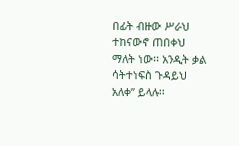በፊት ብዙው ሥራህ ተከናውኖ ጠበቀህ ማለት ነው፡፡ አንዲት ቃል ሳትተነፍስ ጉዳይህ አለቀ” ይላሉ፡፡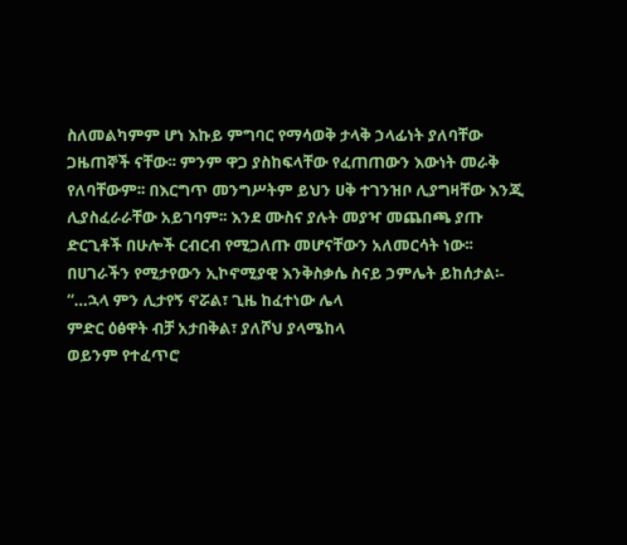ስለመልካምም ሆነ እኩይ ምግባር የማሳወቅ ታላቅ ኃላፊነት ያለባቸው ጋዜጠኞች ናቸው፡፡ ምንም ዋጋ ያስከፍላቸው የፈጠጠውን እውነት መራቅ የለባቸውም፡፡ በእርግጥ መንግሥትም ይህን ሀቅ ተገንዝቦ ሊያግዛቸው እንጂ ሊያስፈራራቸው አይገባም፡፡ እንደ ሙስና ያሉት መያዣ መጨበጫ ያጡ ድርጊቶች በሁሎች ርብርብ የሚጋለጡ መሆናቸውን አለመርሳት ነው፡፡
በሀገራችን የሚታየውን ኢኮኖሚያዊ እንቅስቃሴ ስናይ ኃምሌት ይከሰታል፡-
“…ኋላ ምን ሊታየኝ ኖሯል፣ ጊዜ ከፈተነው ሌላ
ምድር ዕፅዋት ብቻ አታበቅል፣ ያለሾህ ያላሜከላ
ወይንም የተፈጥሮ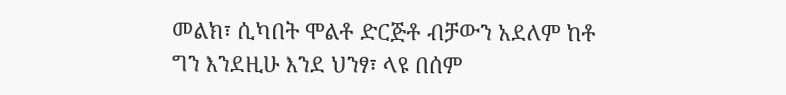መልክ፣ ሲካበት ሞልቶ ድርጅቶ ብቻውን አደለም ከቶ
ግን እንደዚሁ እንደ ህንፃ፣ ላዩ በሰም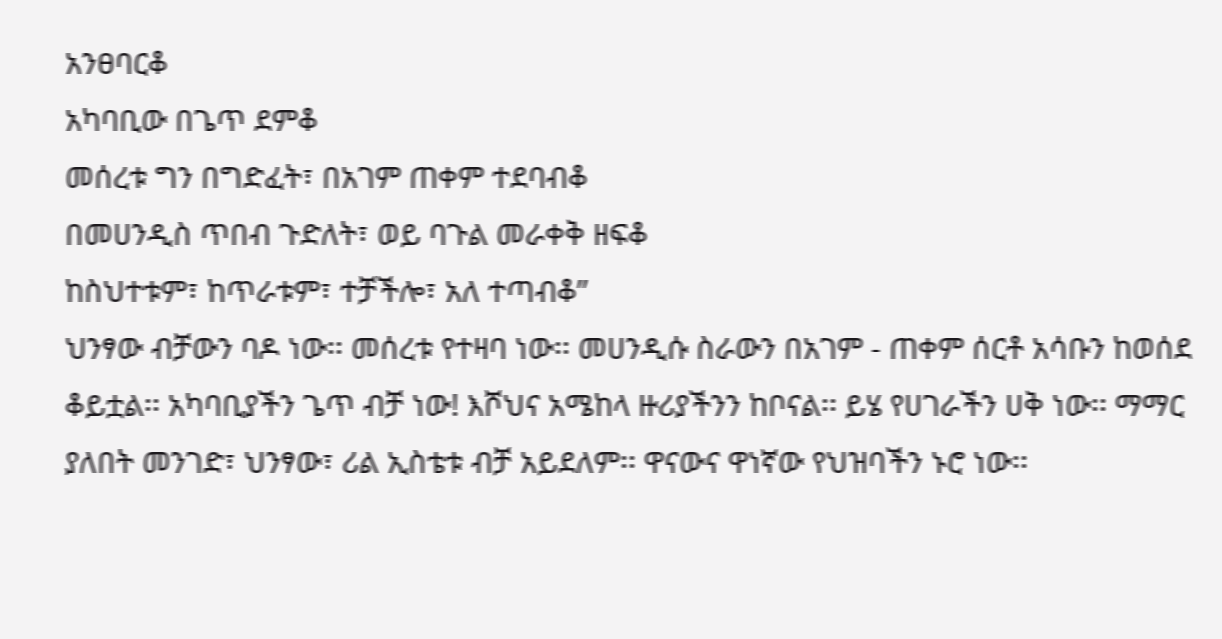አንፀባርቆ
አካባቢው በጌጥ ደምቆ
መሰረቱ ግን በግድፈት፣ በአገም ጠቀም ተደባብቆ
በመሀንዲስ ጥበብ ጉድለት፣ ወይ ባጉል መራቀቅ ዘፍቆ
ከስህተቱም፣ ከጥራቱም፣ ተቻችሎ፣ አለ ተጣብቆ”
ህንፃው ብቻውን ባዶ ነው፡፡ መሰረቱ የተዛባ ነው፡፡ መሀንዲሱ ስራውን በአገም - ጠቀም ሰርቶ አሳቡን ከወሰደ ቆይቷል፡፡ አካባቢያችን ጌጥ ብቻ ነው! እሾህና አሜከላ ዙሪያችንን ከቦናል፡፡ ይሄ የሀገራችን ሀቅ ነው፡፡ ማማር ያለበት መንገድ፣ ህንፃው፣ ሪል ኢስቴቱ ብቻ አይደለም፡፡ ዋናውና ዋነኛው የህዝባችን ኑሮ ነው፡፡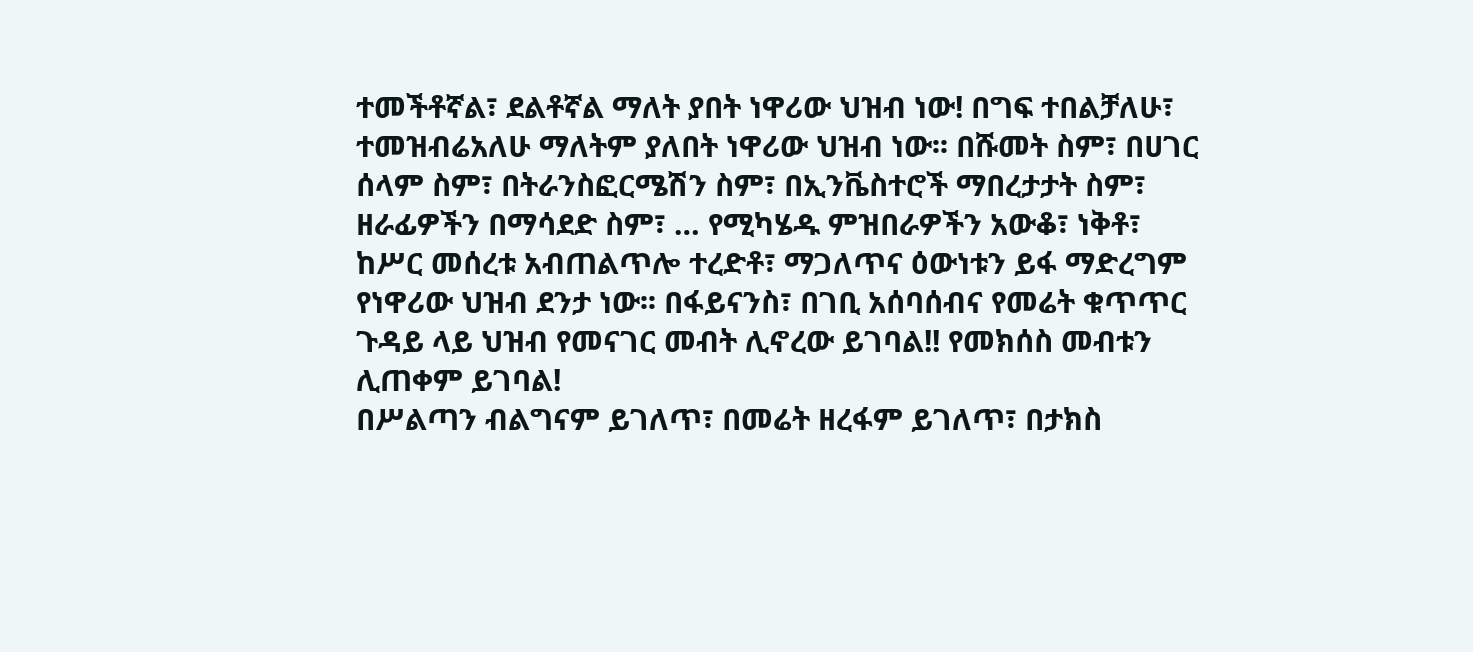ተመችቶኛል፣ ደልቶኛል ማለት ያበት ነዋሪው ህዝብ ነው! በግፍ ተበልቻለሁ፣ ተመዝብሬአለሁ ማለትም ያለበት ነዋሪው ህዝብ ነው፡፡ በሹመት ስም፣ በሀገር ሰላም ስም፣ በትራንስፎርሜሽን ስም፣ በኢንቬስተሮች ማበረታታት ስም፣ ዘራፊዎችን በማሳደድ ስም፣ … የሚካሄዱ ምዝበራዎችን አውቆ፣ ነቅቶ፣ ከሥር መሰረቱ አብጠልጥሎ ተረድቶ፣ ማጋለጥና ዕውነቱን ይፋ ማድረግም የነዋሪው ህዝብ ደንታ ነው፡፡ በፋይናንስ፣ በገቢ አሰባሰብና የመሬት ቁጥጥር ጉዳይ ላይ ህዝብ የመናገር መብት ሊኖረው ይገባል!! የመክሰስ መብቱን ሊጠቀም ይገባል!
በሥልጣን ብልግናም ይገለጥ፣ በመሬት ዘረፋም ይገለጥ፣ በታክስ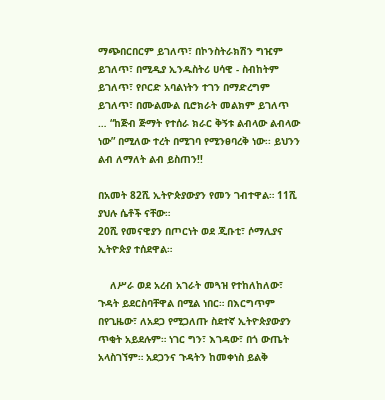ማጭበርበርም ይገለጥ፣ በኮንስትራክሽን ግዢም ይገለጥ፣ በሚዲያ ኢንዱስትሪ ሀሳዊ - ስብከትም ይገለጥ፣ የቦርድ አባልነትን ተገን በማድረግም ይገለጥ፣ በሙልሙል ቢሮክራት መልክም ይገለጥ … “ከጅብ ጅማት የተሰራ ክራር ቅኝቱ ልብላው ልብላው ነው” በሚለው ተረት በሚገባ የሚንፀባረቅ ነው፡፡ ይህንን ልብ ለማለት ልብ ይስጠን!!

በአመት 82ሺ ኢትዮጵያውያን የመን ገብተዋል። 11ሺ ያህሉ ሴቶች ናቸው።
20ሺ የመናዊያን በጦርነት ወደ ጂቡቲ፣ ሶማሊያና ኢትዮጵያ ተሰደዋል።

    ለሥራ ወደ አረብ አገራት መጓዝ የተከለከለው፣ ጉዳት ይደርስባቸዋል በሚል ነበር። በእርግጥም በየጊዜው፣ ለአደጋ የሚጋለጡ ስደተኛ ኢትዮጵያውያን ጥቂት አይደሉም። ነገር ግን፣ እገዳው፣ በጎ ውጤት አላስገኘም። አደጋንና ጉዳትን ከመቀነስ ይልቅ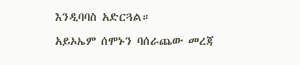እንዲባባስ አድርጓል።
አይኦኤም ሰሞኑን ባሰራጨው መረጃ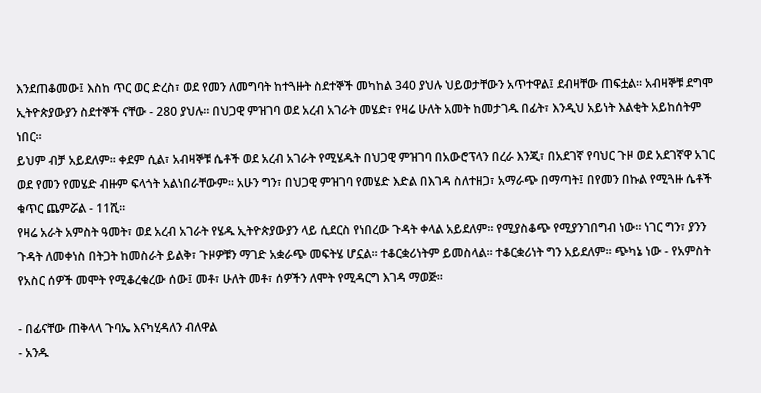እንደጠቆመው፤ እስከ ጥር ወር ድረስ፣ ወደ የመን ለመግባት ከተጓዙት ስደተኞች መካከል 340 ያህሉ ህይወታቸውን አጥተዋል፤ ደብዛቸው ጠፍቷል። አብዛኞቹ ደግሞ ኢትዮጵያውያን ስደተኞች ናቸው - 280 ያህሉ። በህጋዊ ምዝገባ ወደ አረብ አገራት መሄድ፣ የዛሬ ሁለት አመት ከመታገዱ በፊት፣ እንዲህ አይነት እልቂት አይከሰትም ነበር።
ይህም ብቻ አይደለም። ቀደም ሲል፣ አብዛኞቹ ሴቶች ወደ አረብ አገራት የሚሄዱት በህጋዊ ምዝገባ በአውሮፕላን በረራ እንጂ፣ በአደገኛ የባህር ጉዞ ወደ አደገኛዋ አገር ወደ የመን የመሄድ ብዙም ፍላጎት አልነበራቸውም። አሁን ግን፣ በህጋዊ ምዝገባ የመሄድ እድል በእገዳ ስለተዘጋ፣ አማራጭ በማጣት፤ በየመን በኩል የሚጓዙ ሴቶች ቁጥር ጨምሯል - 11ሺ።
የዛሬ አራት አምስት ዓመት፣ ወደ አረብ አገራት የሄዱ ኢትዮጵያውያን ላይ ሲደርስ የነበረው ጉዳት ቀላል አይደለም። የሚያስቆጭ የሚያንገበግብ ነው። ነገር ግን፣ ያንን ጉዳት ለመቀነስ በትጋት ከመስራት ይልቅ፣ ጉዞዎቹን ማገድ አቋራጭ መፍትሄ ሆኗል። ተቆርቋሪነትም ይመስላል። ተቆርቋሪነት ግን አይደለም። ጭካኔ ነው - የአምስት የአስር ሰዎች መሞት የሚቆረቁረው ሰው፤ መቶ፣ ሁለት መቶ፣ ሰዎችን ለሞት የሚዳርግ እገዳ ማወጅ።

- በፊናቸው ጠቅላላ ጉባኤ እናካሂዳለን ብለዋል
- አንዱ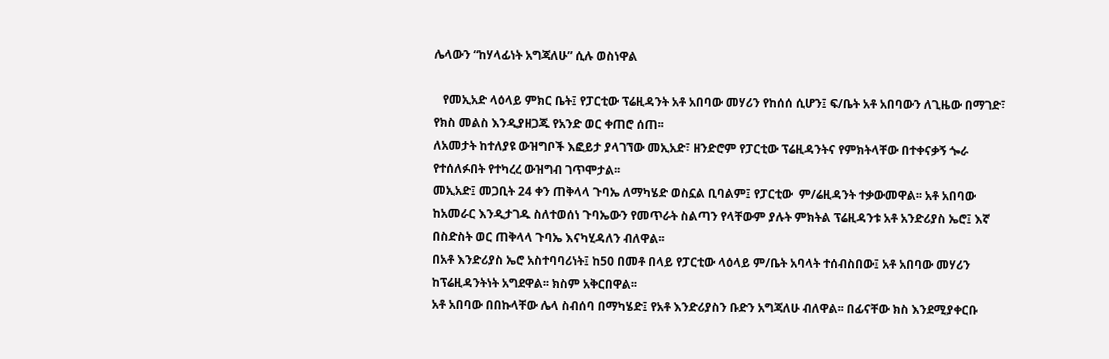ሌላውን “ከሃላፊነት አግጃለሁ” ሲሉ ወስነዋል

   የመኢአድ ላዕላይ ምክር ቤት፤ የፓርቲው ፕሬዚዳንት አቶ አበባው መሃሪን የከሰሰ ሲሆን፤ ፍ/ቤት አቶ አበባውን ለጊዜው በማገድ፣ የክስ መልስ እንዲያዘጋጁ የአንድ ወር ቀጠሮ ሰጠ፡፡
ለአመታት ከተለያዩ ውዝግቦች እፎይታ ያላገኘው መኢአድ፣ ዘንድሮም የፓርቲው ፕሬዚዳንትና የምክትላቸው በተቀናቃኝ ጐራ የተሰለፉበት የተካረረ ውዝግብ ገጥሞታል፡፡
መኢአድ፤ መጋቢት 24 ቀን ጠቅላላ ጉባኤ ለማካሄድ ወስኗል ቢባልም፤ የፓርቲው  ም/ሬዚዳንት ተቃውመዋል፡፡ አቶ አበባው ከአመራር እንዲታገዱ ስለተወሰነ ጉባኤውን የመጥራት ስልጣን የላቸውም ያሉት ምክትል ፕሬዚዳንቱ አቶ አንድሪያስ ኤሮ፤ እኛ በስድስት ወር ጠቅላላ ጉባኤ እናካሂዳለን ብለዋል፡፡
በአቶ እንድሪያስ ኤሮ አስተባባሪነት፤ ከ50 በመቶ በላይ የፓርቲው ላዕላይ ም/ቤት አባላት ተሰብስበው፤ አቶ አበባው መሃሪን ከፕሬዚዳንትነት አግደዋል፡፡ ክስም አቅርበዋል፡፡
አቶ አበባው በበኩላቸው ሌላ ስብሰባ በማካሄድ፤ የአቶ እንድሪያስን ቡድን አግጃለሁ ብለዋል፡፡ በፊናቸው ክስ እንደሚያቀርቡ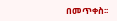በመጥቀስ፡፡